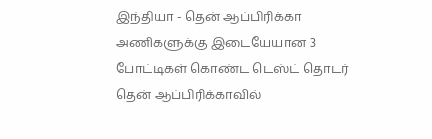இந்தியா - தென் ஆப்பிரிக்கா அணிகளுக்கு இடையேயான 3 போட்டிகள் கொண்ட டெஸ்ட் தொடர் தென் ஆப்பிரிக்காவில்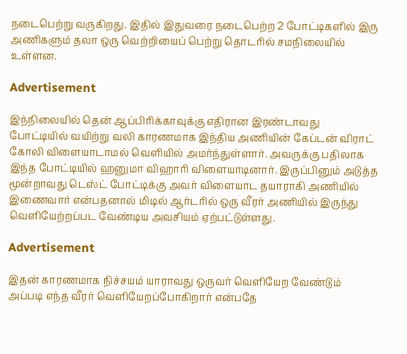நடைபெற்று வருகிறது. இதில் இதுவரை நடைபெற்ற 2 போட்டிகளில் இரு அணிகளும் தலா ஒரு வெற்றியைப் பெற்று தொடரில் சமநிலையில் உள்ளன.

Advertisement

இந்நிலையில் தென் ஆப்பிரிக்காவுக்கு எதிரான இரண்டாவது போட்டியில் வயிற்று வலி காரணமாக இந்திய அணியின் கேப்டன் விராட் கோலி விளையாடாமல் வெளியில் அமர்ந்துள்ளார். அவருக்கு பதிலாக இந்த போட்டியில் ஹனுமா விஹாரி விளையாடினார். இருப்பினும் அடுத்த மூன்றாவது டெஸ்ட் போட்டிக்கு அவர் விளையாட தயாராகி அணியில் இணைவார் என்பதனால் மிடில் ஆர்டரில் ஒரு வீரர் அணியில் இருந்து வெளியேற்றப்பட வேண்டிய அவசியம் ஏற்பட்டுள்ளது.

Advertisement

இதன் காரணமாக நிச்சயம் யாராவது ஒருவர் வெளியேற வேண்டும் அப்படி எந்த வீரர் வெளியேறப்போகிறார் என்பதே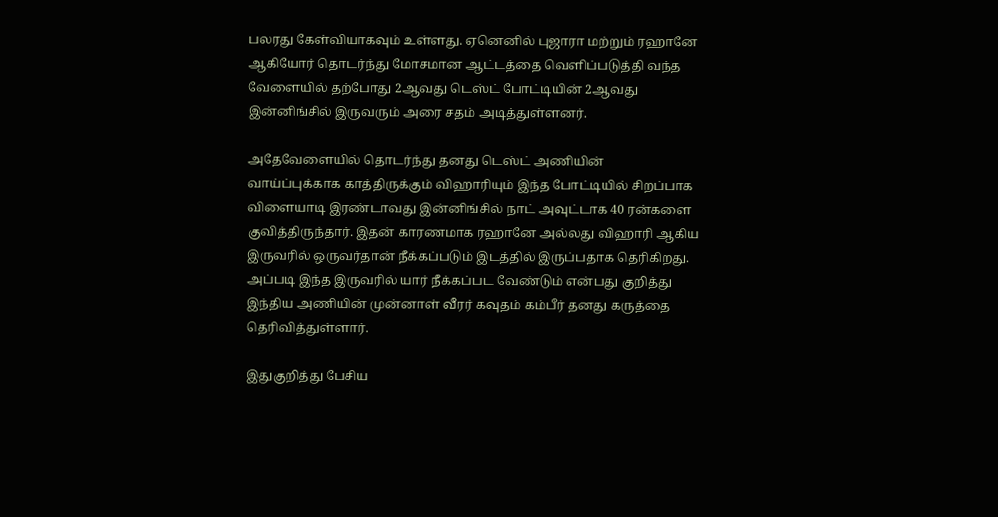பலரது கேள்வியாகவும் உள்ளது. ஏனெனில் புஜாரா மற்றும் ரஹானே ஆகியோர் தொடர்ந்து மோசமான ஆட்டத்தை வெளிப்படுத்தி வந்த வேளையில் தற்போது 2ஆவது டெஸ்ட் போட்டியின் 2ஆவது இன்னிங்சில் இருவரும் அரை சதம் அடித்துள்ளனர்.

அதேவேளையில் தொடர்ந்து தனது டெஸ்ட் அணியின் வாய்ப்புக்காக காத்திருக்கும் விஹாரியும் இந்த போட்டியில் சிறப்பாக விளையாடி இரண்டாவது இன்னிங்சில் நாட் அவுட்டாக 40 ரன்களை குவித்திருந்தார். இதன் காரணமாக ரஹானே அல்லது விஹாரி ஆகிய இருவரில் ஒருவர்தான் நீக்கப்படும் இடத்தில் இருப்பதாக தெரிகிறது. அப்படி இந்த இருவரில் யார் நீக்கப்பட வேண்டும் என்பது குறித்து இந்திய அணியின் முன்னாள் வீரர் கவுதம் கம்பீர் தனது கருத்தை தெரிவித்துள்ளார்.

இதுகுறித்து பேசிய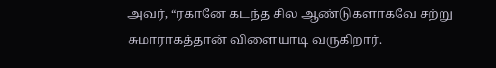அவர், “ரகானே கடந்த சில ஆண்டுகளாகவே சற்று சுமாராகத்தான் விளையாடி வருகிறார்.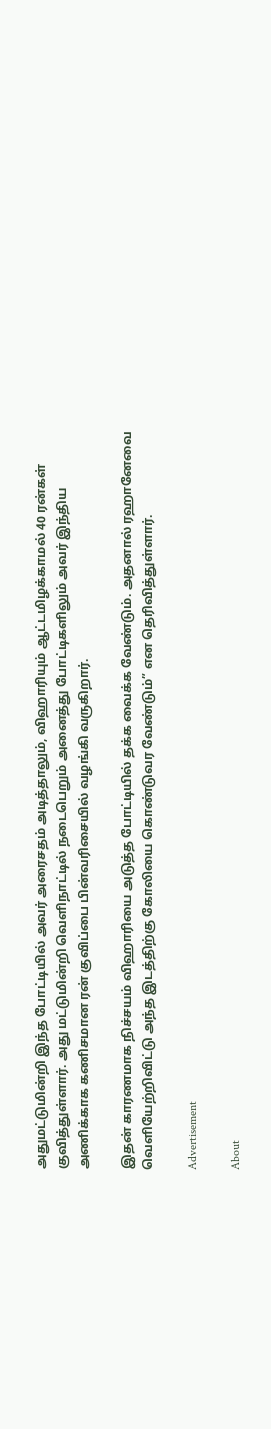அதுமட்டுமின்றி இந்த போட்டியில் அவர் அரைசதம் அடித்தாலும், விஹாரியும் ஆட்டமிழக்காமல் 40 ரன்கள் குவித்துள்ளார். அது மட்டுமின்றி வெளிநாட்டில் நடைபெறும் அனைத்து போட்டிகளிலும் அவர் இந்திய அணிக்காக கணிசமான ரன் குவிப்பை பின்வரிசையில் வழங்கி வருகிறார்.

இதன் காரணமாக நிச்சயம் விஹாரியை அடுத்த போட்டியில் தக்க வைக்க வேண்டும். அதனால் ரஹானேவை வெளியேற்றிவிட்டு அந்த இடத்திற்கு கோலியை கொண்டுவர வேண்டும்” என தெரிவித்துள்ளார்.

Advertisement

About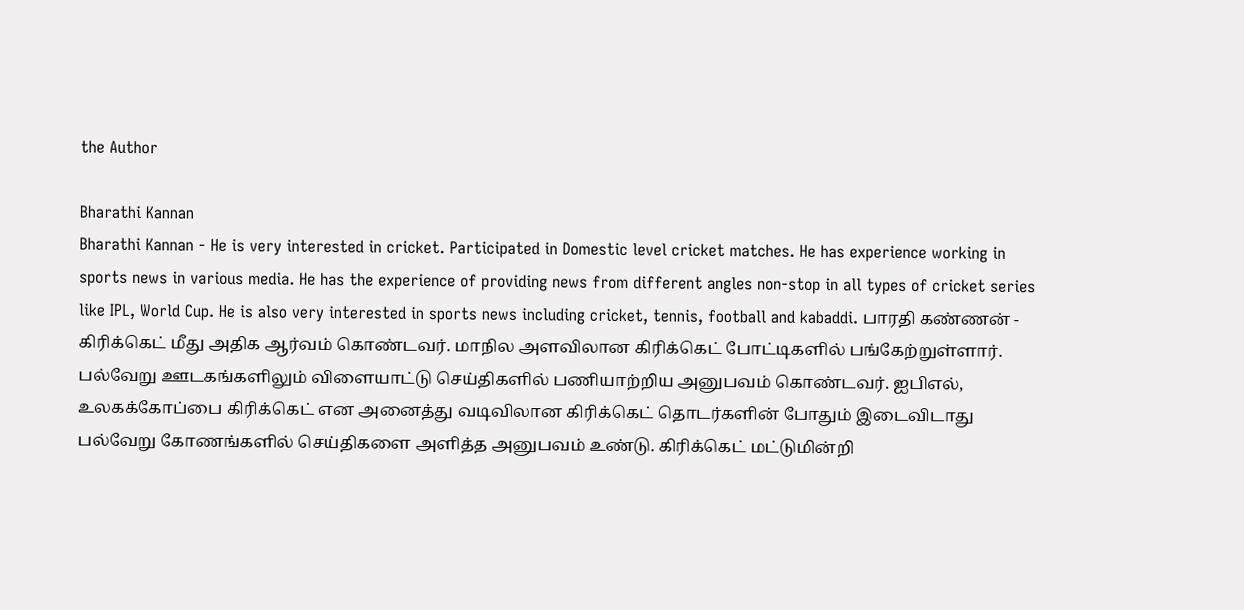the Author

Bharathi Kannan
Bharathi Kannan - He is very interested in cricket. Participated in Domestic level cricket matches. He has experience working in sports news in various media. He has the experience of providing news from different angles non-stop in all types of cricket series like IPL, World Cup. He is also very interested in sports news including cricket, tennis, football and kabaddi. பாரதி கண்ணன் - கிரிக்கெட் மீது அதிக ஆர்வம் கொண்டவர். மாநில அளவிலான கிரிக்கெட் போட்டிகளில் பங்கேற்றுள்ளார். பல்வேறு ஊடகங்களிலும் விளையாட்டு செய்திகளில் பணியாற்றிய அனுபவம் கொண்டவர். ஐபிஎல், உலகக்கோப்பை கிரிக்கெட் என அனைத்து வடிவிலான கிரிக்கெட் தொடர்களின் போதும் இடைவிடாது பல்வேறு கோணங்களில் செய்திகளை அளித்த அனுபவம் உண்டு. கிரிக்கெட் மட்டுமின்றி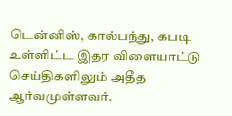டென்னிஸ், கால்பந்து, கபடி உள்ளிட்ட இதர விளையாட்டு செய்திகளிலும் அதீத ஆர்வமுள்ளவர்.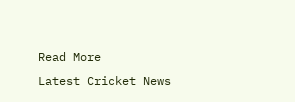Read More
Latest Cricket News